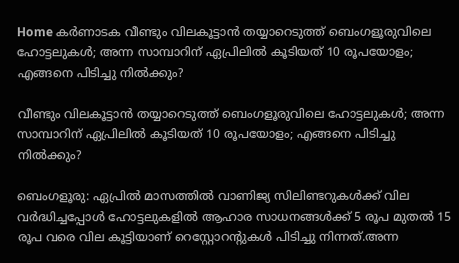Home കർണാടക വീണ്ടും വിലകൂട്ടാൻ തയ്യാറെടുത്ത് ബെംഗളൂരുവിലെ ഹോട്ടലുകള്‍; അന്ന സാമ്പാറിന് ഏപ്രിലില്‍ കൂടിയത് 10 രൂപയോളം; എങ്ങനെ പിടിച്ചു നില്‍ക്കും?

വീണ്ടും വിലകൂട്ടാൻ തയ്യാറെടുത്ത് ബെംഗളൂരുവിലെ ഹോട്ടലുകള്‍; അന്ന സാമ്പാറിന് ഏപ്രിലില്‍ കൂടിയത് 10 രൂപയോളം; എങ്ങനെ പിടിച്ചു നില്‍ക്കും?

ബെംഗളൂരു: ഏപ്രില്‍ മാസത്തില്‍ വാണിജ്യ സിലിണ്ടറുകള്‍ക്ക് വില വർദ്ധിച്ചപ്പോള്‍ ഹോട്ടലുകളില്‍ ആഹാര സാധനങ്ങള്‍ക്ക് 5 രൂപ മുതല്‍ 15 രൂപ വരെ വില കൂട്ടിയാണ് റെസ്റ്റോറന്റുകള്‍ പിടിച്ചു നിന്നത്.അന്ന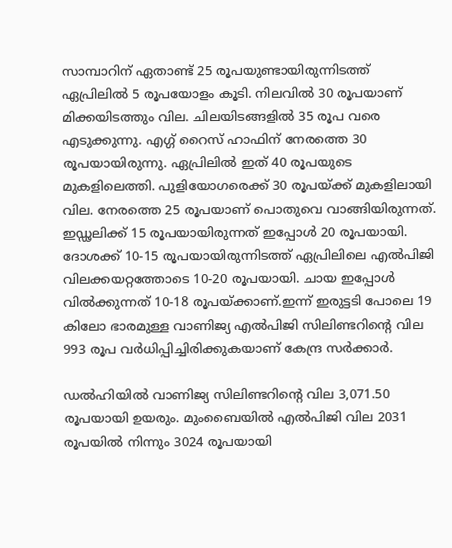സാമ്പാറിന് ഏതാണ്ട് 25 രൂപയുണ്ടായിരുന്നിടത്ത് ഏപ്രിലില്‍ 5 രൂപയോളം കൂടി. നിലവില്‍ 30 രൂപയാണ് മിക്കയിടത്തും വില. ചിലയിടങ്ങളില്‍ 35 രൂപ വരെ എടുക്കുന്നു. എഗ്ഗ് റൈസ് ഹാഫിന് നേരത്തെ 30 രൂപയായിരുന്നു. ഏപ്രിലില്‍ ഇത് 40 രൂപയുടെ മുകളിലെത്തി. പുളിയോഗരെക്ക് 30 രൂപയ്ക്ക് മുകളിലായി വില. നേരത്തെ 25 രൂപയാണ് പൊതുവെ വാങ്ങിയിരുന്നത്. ഇഡ്ഢലിക്ക് 15 രൂപയായിരുന്നത് ഇപ്പോള്‍ 20 രൂപയായി. ദോശക്ക് 10-15 രൂപയായിരുന്നിടത്ത് ഏപ്രിലിലെ എല്‍പിജി വിലക്കയറ്റത്തോടെ 10-20 രൂപയായി. ചായ ഇപ്പോള്‍ വില്‍ക്കുന്നത് 10-18 രൂപയ്ക്കാണ്.ഇന്ന് ഇരുട്ടടി പോലെ 19 കിലോ ഭാരമുള്ള വാണിജ്യ എല്‍പിജി സിലിണ്ടറിന്റെ വില 993 രൂപ വര്‍ധിപ്പിച്ചിരിക്കുകയാണ് കേന്ദ്ര സർക്കാർ.

ഡല്‍ഹിയില്‍ വാണിജ്യ സിലിണ്ടറിന്റെ വില 3,071.50 രൂപയായി ഉയരും. മുംബൈയില്‍ എല്‍പിജി വില 2031 രൂപയില്‍ നിന്നും 3024 രൂപയായി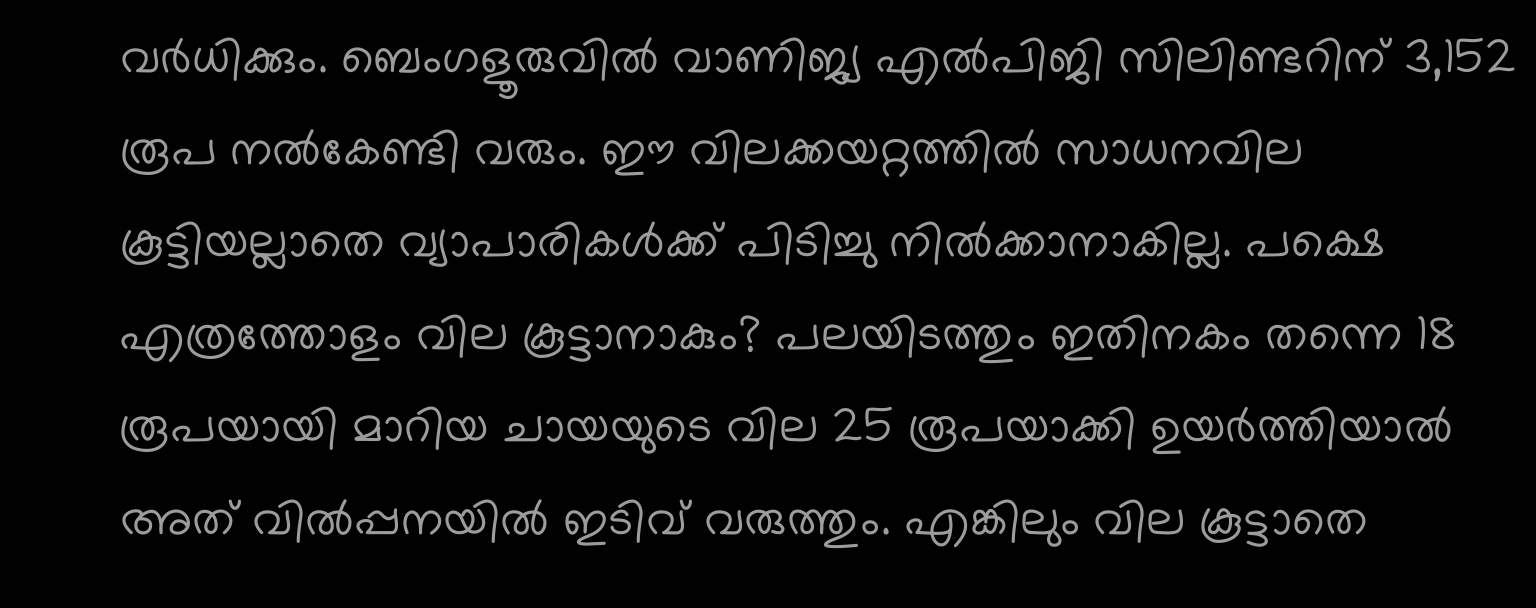വര്‍ധിക്കും. ബെംഗളൂരുവില്‍ വാണിജ്യ എല്‍പിജി സിലിണ്ടറിന് 3,152 രൂപ നല്‍കേണ്ടി വരും. ഈ വിലക്കയറ്റത്തില്‍ സാധനവില കൂട്ടിയല്ലാതെ വ്യാപാരികള്‍ക്ക് പിടിച്ചു നില്‍ക്കാനാകില്ല. പക്ഷെ എത്രത്തോളം വില കൂട്ടാനാകും? പലയിടത്തും ഇതിനകം തന്നെ 18 രൂപയായി മാറിയ ചായയുടെ വില 25 രൂപയാക്കി ഉയർത്തിയാല്‍ അത് വില്‍പ്പനയില്‍ ഇടിവ് വരുത്തും. എങ്കിലും വില കൂട്ടാതെ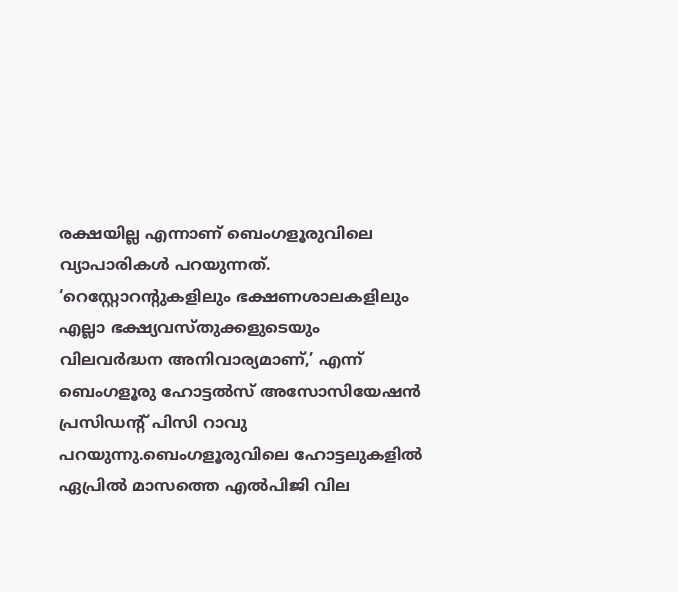രക്ഷയില്ല എന്നാണ് ബെംഗളൂരുവിലെ വ്യാപാരികള്‍ പറയുന്നത്. ‘റെസ്റ്റോറന്റുകളിലും ഭക്ഷണശാലകളിലും എല്ലാ ഭക്ഷ്യവസ്തുക്കളുടെയും വിലവർദ്ധന അനിവാര്യമാണ്,’ എന്ന് ബെംഗളൂരു ഹോട്ടല്‍സ് അസോസിയേഷൻ പ്രസിഡന്റ് പിസി റാവു പറയുന്നു.ബെംഗളൂരുവിലെ ഹോട്ടലുകളില്‍ ഏപ്രില്‍ മാസത്തെ എല്‍പിജി വില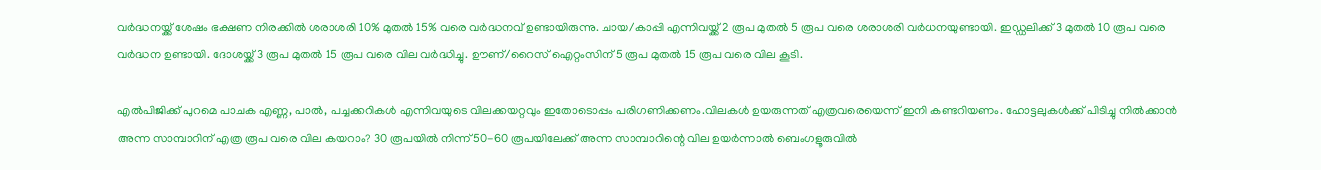വർദ്ധനയ്ക്ക് ശേഷം ഭക്ഷണ നിരക്കില്‍ ശരാശരി 10% മുതല്‍ 15% വരെ വർദ്ധനവ് ഉണ്ടായിരുന്നു. ചായ/കാപ്പി എന്നിവയ്ക്ക് 2 രൂപ മുതല്‍ 5 രൂപ വരെ ശരാശരി വർധനയുണ്ടായി. ഇഡ്ഡലിക്ക് 3 മുതല്‍ 10 രൂപ വരെ വർദ്ധന ഉണ്ടായി. ദോശയ്ക്ക് 3 രൂപ മുതല്‍ 15 രൂപ വരെ വില വർദ്ധിച്ചു. ഊണ്/റൈസ് ഐറ്റംസിന് 5 രൂപ മുതല്‍ 15 രൂപ വരെ വില കൂടി.

എല്‍പിജിക്ക് പുറമെ പാചക എണ്ണ, പാല്‍, പച്ചക്കറികള്‍ എന്നിവയുടെ വിലക്കയറ്റവും ഇതോടൊപ്പം പരിഗണിക്കണം.വിലകള്‍ ഉയരുന്നത് എത്രവരെയെന്ന് ഇനി കണ്ടറിയണം. ഹോട്ടലുകള്‍ക്ക് പിടിച്ചു നില്‍ക്കാൻ അന്ന സാമ്പാറിന് എത്ര രൂപ വരെ വില കയറാം? 30 രൂപയില്‍ നിന്ന് 50-60 രൂപയിലേക്ക് അന്ന സാമ്പാറിന്റെ വില ഉയർന്നാല്‍ ബെംഗളൂരുവില്‍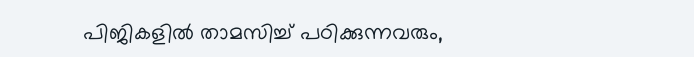പിജികളില്‍ താമസിച്ച്‌ പഠിക്കുന്നവരും,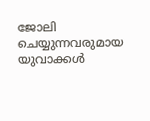ജോലി ചെയ്യുന്നവരുമായ യുവാക്കള്‍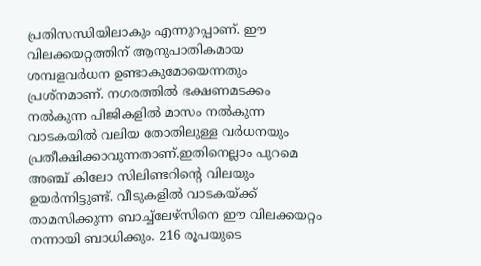പ്രതിസന്ധിയിലാകും എന്നുറപ്പാണ്. ഈ വിലക്കയറ്റത്തിന് ആനുപാതികമായ ശമ്പളവർധന ഉണ്ടാകുമോയെന്നതും പ്രശ്നമാണ്. നഗരത്തില്‍ ഭക്ഷണമടക്കം നല്‍കുന്ന പിജികളില്‍ മാസം നല്‍കുന്ന വാടകയില്‍ വലിയ തോതിലുള്ള വർധനയും പ്രതീക്ഷിക്കാവുന്നതാണ്.ഇതിനെല്ലാം പുറമെ അഞ്ച് കിലോ സിലിണ്ടറിന്റെ വിലയും ഉയർന്നിട്ടുണ്ട്. വീടുകളില്‍ വാടകയ്ക്ക് താമസിക്കുന്ന ബാച്ച്‌ലേഴ്സിനെ ഈ വിലക്കയറ്റം നന്നായി ബാധിക്കും. 216 രൂപയുടെ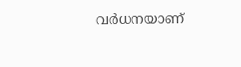വർധനയാണ്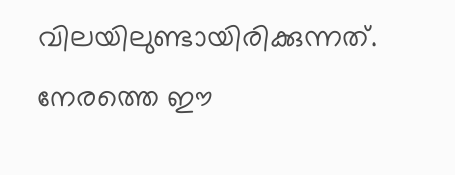വിലയിലുണ്ടായിരിക്കുന്നത്. നേരത്തെ ഈ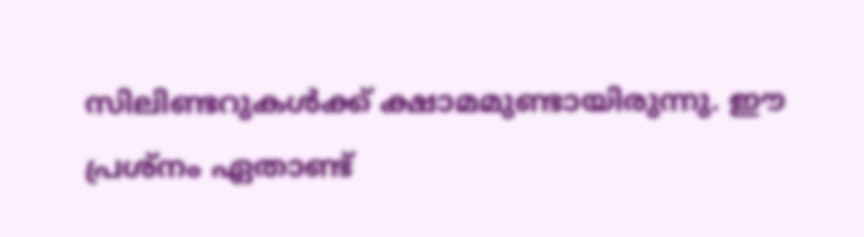സിലിണ്ടറുകള്‍ക്ക് ക്ഷാമമുണ്ടായിരുന്നു. ഈ പ്രശ്നം ഏതാണ്ട്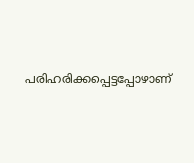പരിഹരിക്കപ്പെട്ടപ്പോഴാണ്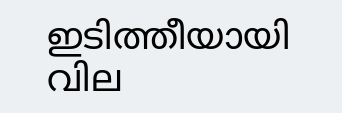ഇടിത്തീയായി വില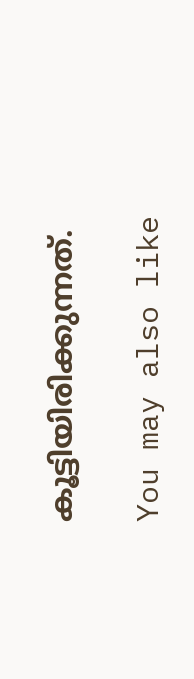കൂട്ടിയിരിക്കുന്നത്.

You may also like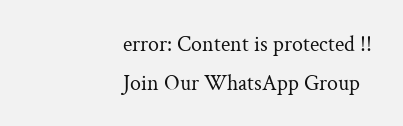error: Content is protected !!
Join Our WhatsApp Group